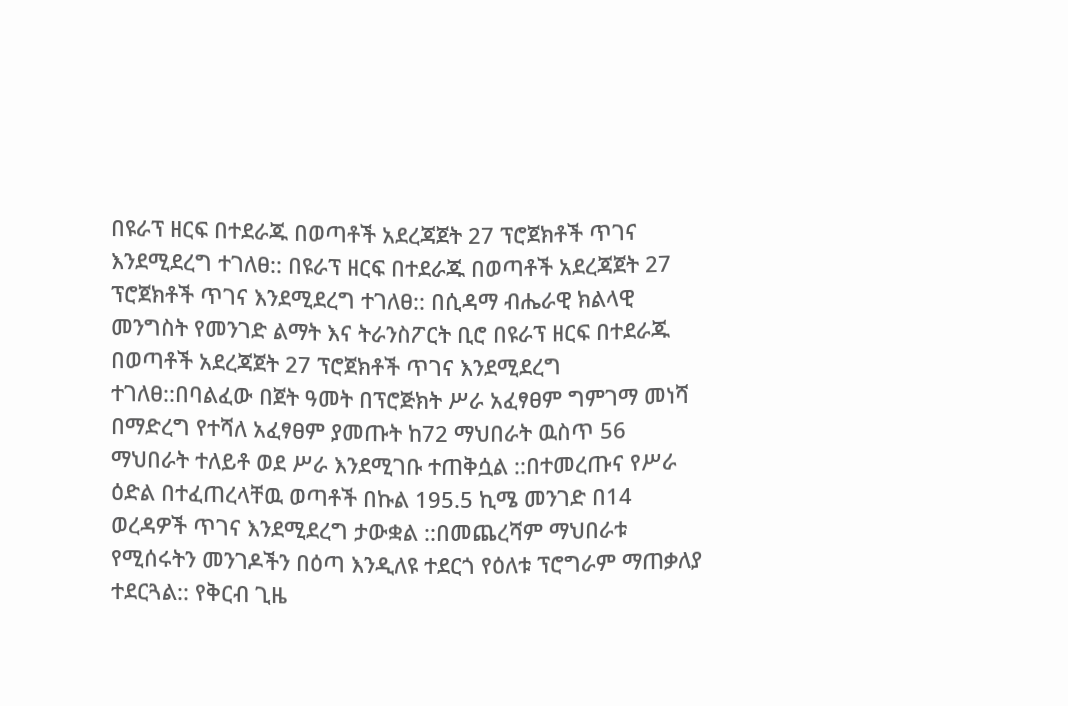በዩራፕ ዘርፍ በተደራጁ በወጣቶች አደረጃጀት 27 ፕሮጀክቶች ጥገና እንደሚደረግ ተገለፀ:: በዩራፕ ዘርፍ በተደራጁ በወጣቶች አደረጃጀት 27 ፕሮጀክቶች ጥገና እንደሚደረግ ተገለፀ:: በሲዳማ ብሔራዊ ክልላዊ መንግስት የመንገድ ልማት እና ትራንስፖርት ቢሮ በዩራፕ ዘርፍ በተደራጁ በወጣቶች አደረጃጀት 27 ፕሮጀክቶች ጥገና እንደሚደረግ ተገለፀ::በባልፈው በጀት ዓመት በፕሮጅክት ሥራ አፈፃፀም ግምገማ መነሻ በማድረግ የተሻለ አፈፃፀም ያመጡት ከ72 ማህበራት ዉስጥ 56 ማህበራት ተለይቶ ወደ ሥራ እንደሚገቡ ተጠቅሷል ::በተመረጡና የሥራ ዕድል በተፈጠረላቸዉ ወጣቶች በኩል 195.5 ኪሜ መንገድ በ14 ወረዳዎች ጥገና እንደሚደረግ ታውቋል ::በመጨረሻም ማህበራቱ የሚሰሩትን መንገዶችን በዕጣ እንዲለዩ ተደርጎ የዕለቱ ፕሮግራም ማጠቃለያ ተደርጓል:: የቅርብ ጊዜ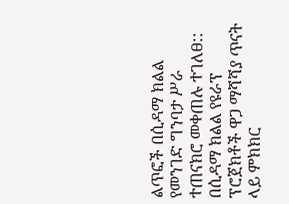ልጥፎች በሲዳማ ክልል የመንገድ ግንባታ ሥራ ተጠናክሮ መቀጠሉ ተገለፀ:: በሲዳማ ክልል የዩራፕ ፕሮጀክቶች ዋጋ ማሻሻያ ጥናት ላይ ምክክር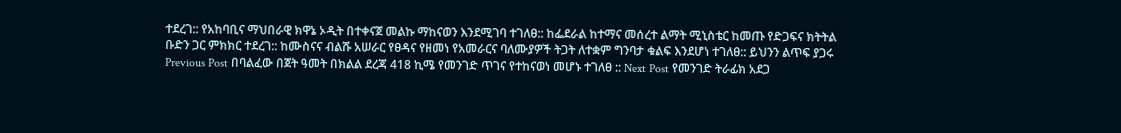ተደረገ:: የአከባቢና ማህበራዊ ክዋኔ ኦዲት በተቀናጀ መልኩ ማከናወን እንደሚገባ ተገለፀ:: ከፌደራል ከተማና መሰረተ ልማት ሚኒስቴር ከመጡ የድጋፍና ክትትል ቡድን ጋር ምክክር ተደረገ:: ከሙስናና ብልሹ አሠራር የፀዳና የዘመነ የአመራርና ባለሙያዎች ትጋት ለተቋም ግንባታ ቁልፍ እንደሆነ ተገለፀ:: ይህንን ልጥፍ ያጋሩ Previous Post በባልፈው በጀት ዓመት በክልል ደረጃ 418 ኪሜ የመንገድ ጥገና የተከናወነ መሆኑ ተገለፀ :: Next Post የመንገድ ትራፊክ አደጋ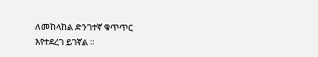ለመከላከል ድንገተኛ ቁጥጥር እየተደረገ ይገኛል ።